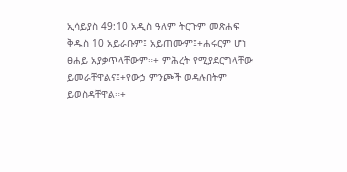ኢሳይያስ 49:10 አዲስ ዓለም ትርጉም መጽሐፍ ቅዱስ 10 አይራቡም፤ አይጠሙም፤+ሐሩርም ሆነ ፀሐይ አያቃጥላቸውም።+ ምሕረት የሚያደርግላቸው ይመራቸዋልና፤+የውኃ ምንጮች ወዳሉበትም ይወስዳቸዋል።+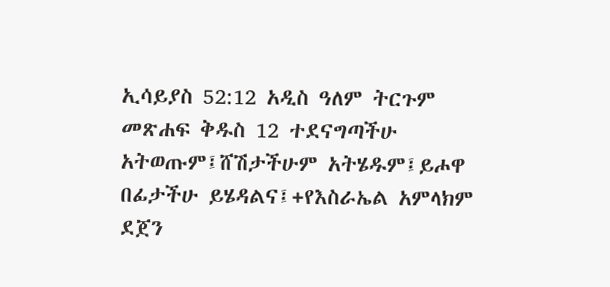ኢሳይያስ 52:12 አዲስ ዓለም ትርጉም መጽሐፍ ቅዱስ 12 ተደናግጣችሁ አትወጡም፤ሸሽታችሁም አትሄዱም፤ይሖዋ በፊታችሁ ይሄዳልና፤+የእስራኤል አምላክም ደጀን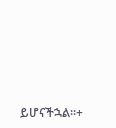ይሆናችኋል።+